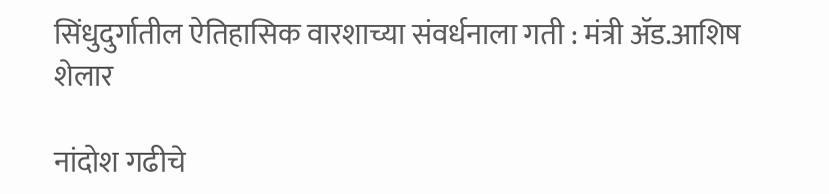सिंधुदुर्गातील ऐतिहासिक वारशाच्या संवर्धनाला गती : मंत्री ॲड.आशिष शेलार

नांदोश गढीचे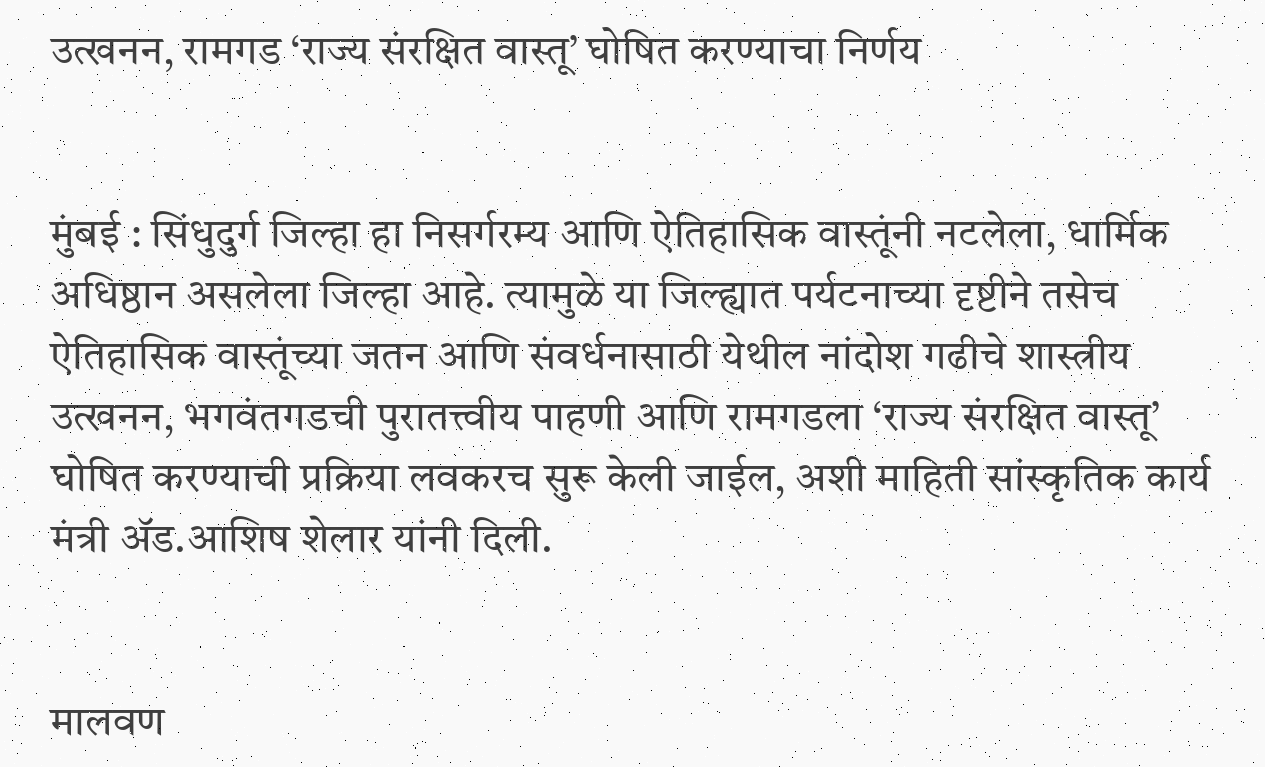उत्खनन, रामगड ‘राज्य संरक्षित वास्तू’ घोषित करण्याचा निर्णय


मुंबई : सिंधुदुर्ग जिल्हा हा निसर्गरम्य आणि ऐतिहासिक वास्तूंनी नटलेला, धार्मिक अधिष्ठान असलेला जिल्हा आहे. त्यामुळे या जिल्ह्यात पर्यटनाच्या दृष्टीने तसेच ऐतिहासिक वास्तूंच्या जतन आणि संवर्धनासाठी येथील नांदोश गढीचे शास्त्रीय उत्खनन, भगवंतगडची पुरातत्त्वीय पाहणी आणि रामगडला ‘राज्य संरक्षित वास्तू’ घोषित करण्याची प्रक्रिया लवकरच सुरू केली जाईल, अशी माहिती सांस्कृतिक कार्य मंत्री ॲड.आशिष शेलार यांनी दिली.


मालवण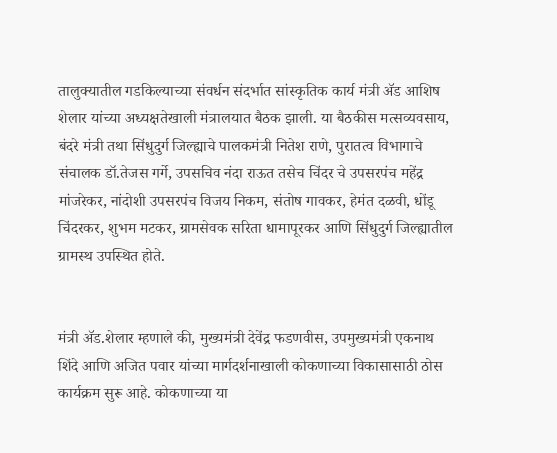तालुक्यातील गडकिल्याच्या संवर्धन संदर्भात सांस्कृतिक कार्य मंत्री ॲड आशिष शेलार यांच्या अध्यक्षतेखाली मंत्रालयात बैठक झाली. या बैठकीस मत्सव्यवसाय, बंदरे मंत्री तथा सिंधुदुर्ग जिल्ह्याचे पालकमंत्री नितेश राणे, पुरातत्व विभागाचे संचालक डॉ.तेजस गर्गे, उपसचिव नंदा राऊत तसेच चिंदर चे उपसरपंच महेंद्र मांजरेकर, नांदोशी उपसरपंच विजय निकम, संतोष गावकर, हेमंत दळवी, धोंडू चिंदरकर, शुभम मटकर, ग्रामसेवक सरिता धामापूरकर आणि सिंधुदुर्ग जिल्ह्यातील ग्रामस्थ उपस्थित होते.


मंत्री ॲड.शेलार म्हणाले की, मुख्यमंत्री देवेंद्र फडणवीस, उपमुख्यमंत्री एकनाथ शिंदे आणि अजित पवार यांच्या मार्गदर्शनाखाली कोकणाच्या विकासासाठी ठोस कार्यक्रम सुरू आहे. कोकणाच्या या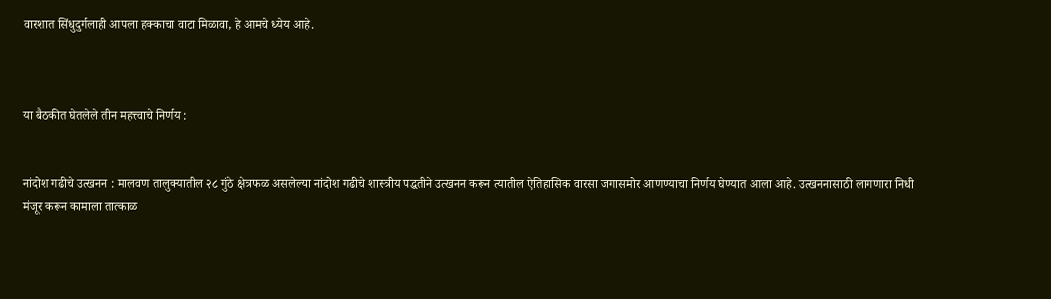वारशात सिंधुदुर्गलाही आपला हक्काचा वाटा मिळावा, हे आमचे ध्येय आहे.



या बैठकीत घेतलेले तीन महत्त्वाचे निर्णय :


नांदोश गढीचे उत्खनन : मालवण तालुक्यातील २८ गुंठे क्षेत्रफळ असलेल्या नांदोश गढीचे शास्त्रीय पद्धतीने उत्खनन करून त्यातील ऐतिहासिक वारसा जगासमोर आणण्याचा निर्णय घेण्यात आला आहे. उत्खननासाठी लागणारा निधी मंजूर करून कामाला तात्काळ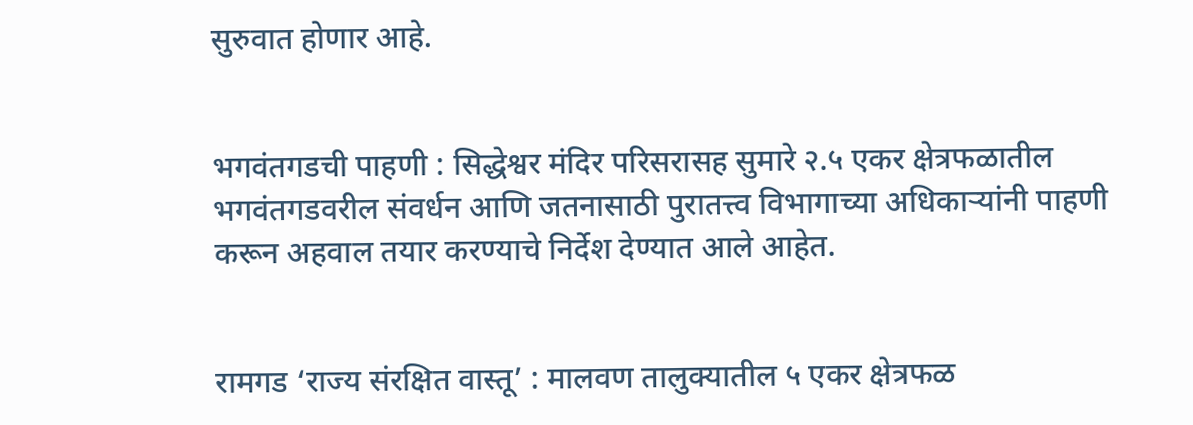सुरुवात होणार आहे.


भगवंतगडची पाहणी : सिद्धेश्वर मंदिर परिसरासह सुमारे २.५ एकर क्षेत्रफळातील भगवंतगडवरील संवर्धन आणि जतनासाठी पुरातत्त्व विभागाच्या अधिकाऱ्यांनी पाहणी करून अहवाल तयार करण्याचे निर्देश देण्यात आले आहेत.


रामगड ‘राज्य संरक्षित वास्तू’ : मालवण तालुक्यातील ५ एकर क्षेत्रफळ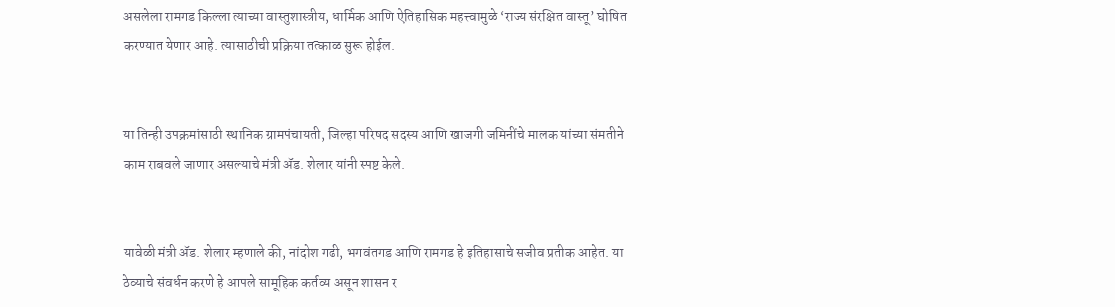असलेला रामगड किल्ला त्याच्या वास्तुशास्त्रीय, धार्मिक आणि ऐतिहासिक महत्त्वामुळे ‘राज्य संरक्षित वास्तू’ घोषित करण्यात येणार आहे. त्यासाठीची प्रक्रिया तत्काळ सुरू होईल.


या तिन्ही उपक्रमांसाठी स्थानिक ग्रामपंचायती, जिल्हा परिषद सदस्य आणि खाजगी जमिनींचे मालक यांच्या संमतीने काम राबवले जाणार असल्याचे मंत्री ॲड. शेलार यांनी स्पष्ट केले.


यावेळी मंत्री ॲड. शेलार म्हणाले की, नांदोश गढी, भगवंतगड आणि रामगड हे इतिहासाचे सजीव प्रतीक आहेत. या ठेव्याचे संवर्धन करणे हे आपले सामूहिक कर्तव्य असून शासन र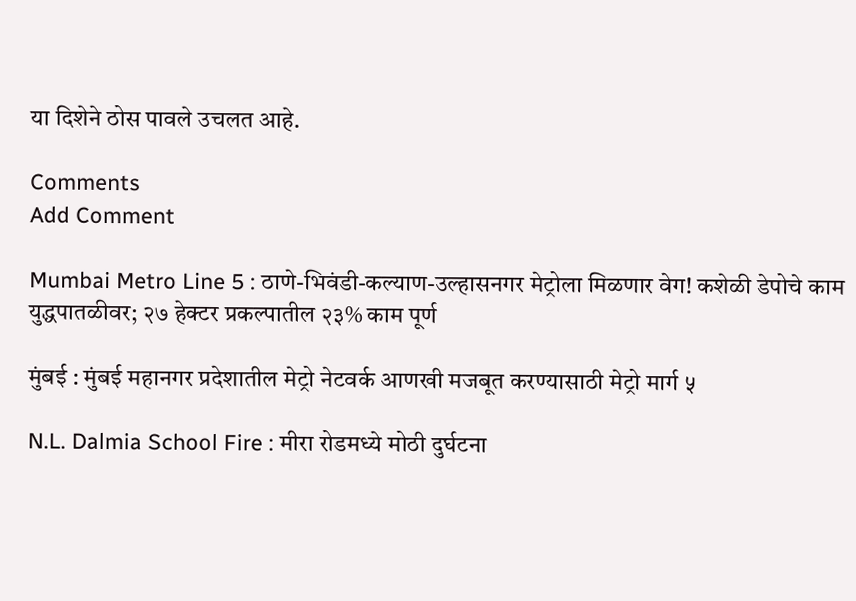या दिशेने ठोस पावले उचलत आहे.

Comments
Add Comment

Mumbai Metro Line 5 : ठाणे-भिवंडी-कल्याण-उल्हासनगर मेट्रोला मिळणार वेग! कशेळी डेपोचे काम युद्धपातळीवर; २७ हेक्टर प्रकल्पातील २३% काम पूर्ण

मुंबई : मुंबई महानगर प्रदेशातील मेट्रो नेटवर्क आणखी मजबूत करण्यासाठी मेट्रो मार्ग ५

N.L. Dalmia School Fire : मीरा रोडमध्ये मोठी दुर्घटना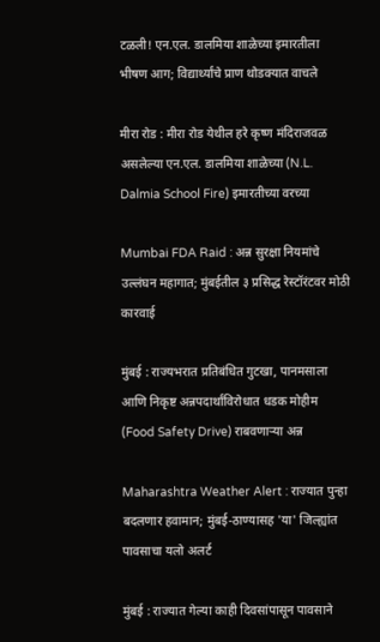टळली! एन.एल. डालमिया शाळेच्या इमारतीला भीषण आग; विद्यार्थ्यांचे प्राण थोडक्यात वाचले

मीरा रोड : मीरा रोड येथील हरे कृष्ण मंदिराजवळ असलेल्या एन.एल. डालमिया शाळेच्या (N.L. Dalmia School Fire) इमारतीच्या वरच्या

Mumbai FDA Raid : अन्न सुरक्षा नियमांचे उल्लंघन महागात; मुंबईतील ३ प्रसिद्ध रेस्टॉरंटवर मोठी कारवाई

मुंबई : राज्यभरात प्रतिबंधित गुटखा, पानमसाला आणि निकृष्ट अन्नपदार्थांविरोधात धडक मोहीम (Food Safety Drive) राबवणाऱ्या अन्न

Maharashtra Weather Alert : राज्यात पुन्हा बदलणार हवामान; मुंबई-ठाण्यासह 'या' जिल्ह्यांत पावसाचा यलो अलर्ट

मुंबई : राज्यात गेल्या काही दिवसांपासून पावसाने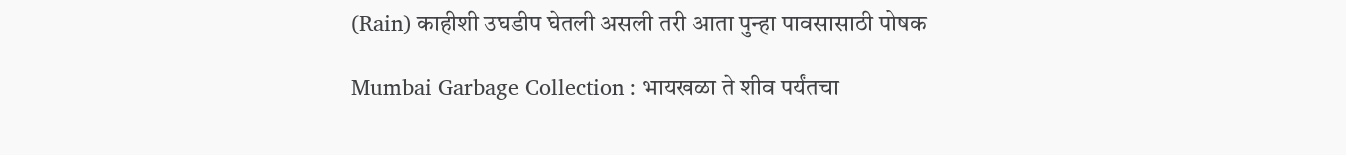(Rain) काहीशी उघडीप घेतली असली तरी आता पुन्हा पावसासाठी पोषक

Mumbai Garbage Collection : भायखळा ते शीव पर्यंतचा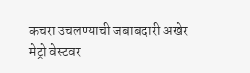कचरा उचलण्याची जबाबदारी अखेर मेट्रो वेस्टवर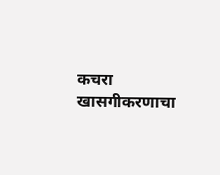कचरा खासगीकरणाचा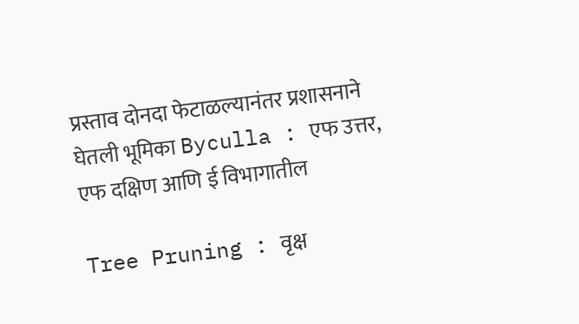प्रस्ताव दोनदा फेटाळल्यानंतर प्रशासनाने घेतली भूमिका Byculla : एफ उत्तर, एफ दक्षिण आणि ई विभागातील

Tree Pruning : वृक्ष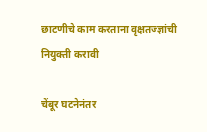छाटणीचे काम करताना वृक्षतज्ज्ञांची नियुक्ती करावी

चेंबूर घटनेनंतर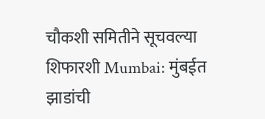चौकशी समितीने सूचवल्या शिफारशी Mumbai: मुंबईत झाडांची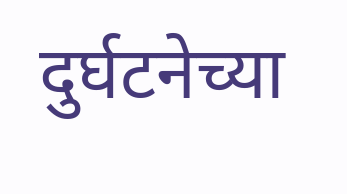दुर्घटनेच्या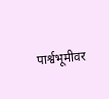पार्श्वभूमीवर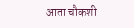आता चौकशी